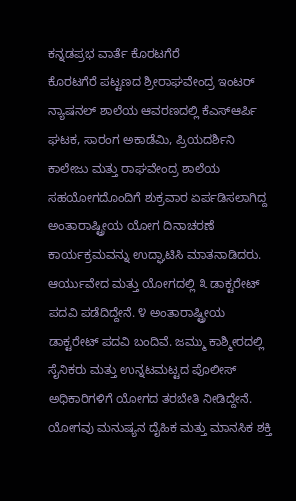ಕನ್ನಡಪ್ರಭ ವಾರ್ತೆ ಕೊರಟಗೆರೆ
ಕೊರಟಗೆರೆ ಪಟ್ಟಣದ ಶ್ರೀರಾಘವೇಂದ್ರ ಇಂಟರ್ ನ್ಯಾಷನಲ್ ಶಾಲೆಯ ಆವರಣದಲ್ಲಿ ಕೆಎಸ್ಆರ್ಪಿ ಘಟಕ, ಸಾರಂಗ ಅಕಾಡೆಮಿ, ಪ್ರಿಯದರ್ಶಿನಿ ಕಾಲೇಜು ಮತ್ತು ರಾಘವೇಂದ್ರ ಶಾಲೆಯ ಸಹಯೋಗದೊಂದಿಗೆ ಶುಕ್ರವಾರ ಏರ್ಪಡಿಸಲಾಗಿದ್ದ ಅಂತಾರಾಷ್ಟ್ರೀಯ ಯೋಗ ದಿನಾಚರಣೆ ಕಾರ್ಯಕ್ರಮವನ್ನು ಉದ್ಘಾಟಿಸಿ ಮಾತನಾಡಿದರು.
ಆರ್ಯುವೇದ ಮತ್ತು ಯೋಗದಲ್ಲಿ ೩ ಡಾಕ್ಟರೇಟ್ ಪದವಿ ಪಡೆದಿದ್ದೇನೆ. ೪ ಅಂತಾರಾಷ್ಟ್ರೀಯ ಡಾಕ್ಟರೇಟ್ ಪದವಿ ಬಂದಿವೆ. ಜಮ್ಮು ಕಾಶ್ಮೀರದಲ್ಲಿ ಸೈನಿಕರು ಮತ್ತು ಉನ್ನಟಮಟ್ಟದ ಪೊಲೀಸ್ ಅಧಿಕಾರಿಗಳಿಗೆ ಯೋಗದ ತರಬೇತಿ ನೀಡಿದ್ದೇನೆ. ಯೋಗವು ಮನುಷ್ಯನ ದೈಹಿಕ ಮತ್ತು ಮಾನಸಿಕ ಶಕ್ತಿ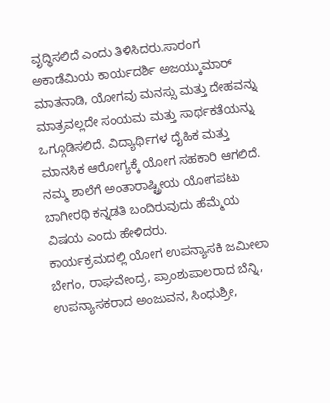ವೃದ್ಧಿಸಲಿದೆ ಎಂದು ತಿಳಿಸಿದರು.ಸಾರಂಗ ಅಕಾಡೆಮಿಯ ಕಾರ್ಯದರ್ಶಿ ಅಜಯ್ಕುಮಾರ್ ಮಾತನಾಡಿ, ಯೋಗವು ಮನಸ್ಸು ಮತ್ತು ದೇಹವನ್ನು ಮಾತ್ರವಲ್ಲದೇ ಸಂಯಮ ಮತ್ತು ಸಾರ್ಥಕತೆಯನ್ನು ಒಗ್ಗೂಡಿಸಲಿದೆ. ವಿದ್ಯಾರ್ಥಿಗಳ ದೈಹಿಕ ಮತ್ತು ಮಾನಸಿಕ ಆರೋಗ್ಯಕ್ಕೆ ಯೋಗ ಸಹಕಾರಿ ಆಗಲಿದೆ. ನಮ್ಮ ಶಾಲೆಗೆ ಅಂತಾರಾಷ್ಟ್ರೀಯ ಯೋಗಪಟು ಬಾಗೀರಥಿ ಕನ್ನಡತಿ ಬಂದಿರುವುದು ಹೆಮ್ಮೆಯ ವಿಷಯ ಎಂದು ಹೇಳಿದರು.
ಕಾರ್ಯಕ್ರಮದಲ್ಲಿ ಯೋಗ ಉಪನ್ಯಾಸಕಿ ಜಮೀಲಾ ಬೇಗಂ, ರಾಘವೇಂದ್ರ, ಪ್ರಾಂಶುಪಾಲರಾದ ಬೆನ್ನಿ, ಉಪನ್ಯಾಸಕರಾದ ಅಂಜುವನ, ಸಿಂಧುಶ್ರೀ,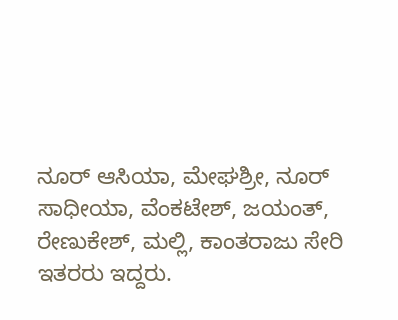ನೂರ್ ಆಸಿಯಾ, ಮೇಘಶ್ರೀ, ನೂರ್ ಸಾಧೀಯಾ, ವೆಂಕಟೇಶ್, ಜಯಂತ್, ರೇಣುಕೇಶ್, ಮಲ್ಲಿ, ಕಾಂತರಾಜು ಸೇರಿ ಇತರರು ಇದ್ದರು.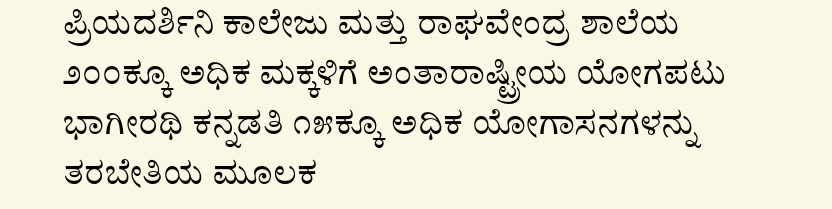ಪ್ರಿಯದರ್ಶಿನಿ ಕಾಲೇಜು ಮತ್ತು ರಾಘವೇಂದ್ರ ಶಾಲೆಯ ೨೦೦ಕ್ಕೂ ಅಧಿಕ ಮಕ್ಕಳಿಗೆ ಅಂತಾರಾಷ್ಟ್ರೀಯ ಯೋಗಪಟು ಭಾಗೀರಥಿ ಕನ್ನಡತಿ ೧೫ಕ್ಕೂ ಅಧಿಕ ಯೋಗಾಸನಗಳನ್ನು ತರಬೇತಿಯ ಮೂಲಕ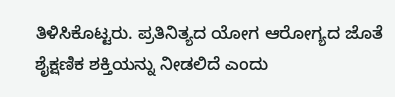ತಿಳಿಸಿಕೊಟ್ಟರು. ಪ್ರತಿನಿತ್ಯದ ಯೋಗ ಆರೋಗ್ಯದ ಜೊತೆ ಶೈಕ್ಷಣಿಕ ಶಕ್ತಿಯನ್ನು ನೀಡಲಿದೆ ಎಂದು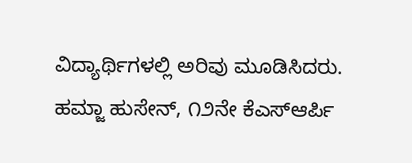ವಿದ್ಯಾರ್ಥಿಗಳಲ್ಲಿ ಅರಿವು ಮೂಡಿಸಿದರು.
ಹಮ್ಜಾ ಹುಸೇನ್, ೧೨ನೇ ಕೆಎಸ್ಆರ್ಪಿ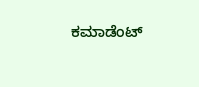ಕಮಾಡೆಂಟ್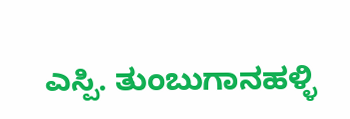ಎಸ್ಪಿ. ತುಂಬುಗಾನಹಳ್ಳಿ